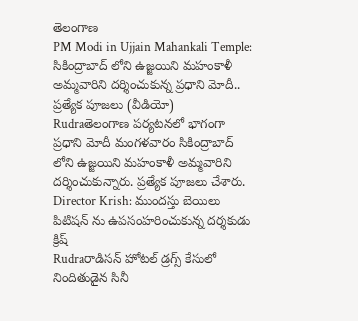తెలంగాణ
PM Modi in Ujjain Mahankali Temple: సికింద్రాబాద్‌ లోని ఉజ్జయిని మహంకాళీ అమ్మవారిని దర్శించుకున్న ప్రధాని మోదీ.. ప్రత్యేక పూజలు (వీడియో)
Rudraతెలంగాణ పర్యటనలో భాగంగా ప్రధాని మోదీ మంగళవారం సికింద్రాబాద్‌ లోని ఉజ్జయిని మహంకాళీ అమ్మవారిని దర్శించుకున్నారు. ప్రత్యేక పూజలు చేశారు.
Director Krish: ముందస్తు బెయిలు పిటిషన్‌ ను ఉపసంహరించుకున్న దర్శకుడు క్రిష్‌
Rudraరాడిసన్‌ హోటల్‌ డ్రగ్స్ కేసులో నిందితుడైన సినీ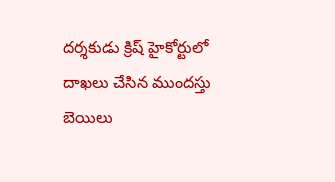దర్శకుడు క్రిష్‌ హైకోర్టులో దాఖలు చేసిన ముందస్తు బెయిలు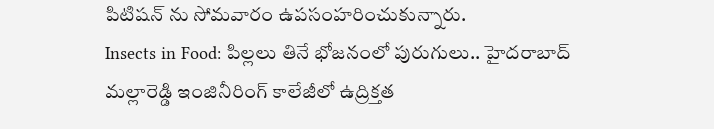పిటిషన్‌ ను సోమవారం ఉపసంహరించుకున్నారు.
Insects in Food: పిల్లలు తినే భోజనంలో పురుగులు.. హైదరాబాద్ మల్లారెడ్డి ఇంజినీరింగ్ కాలేజీలో ఉద్రిక్తత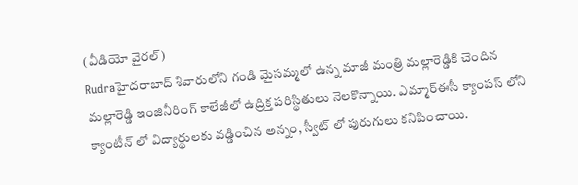(వీడియో వైరల్)
Rudraహైదరాబాద్ శివారులోని గండి మైసమ్మలో ఉన్న మాజీ మంత్రి మల్లారెడ్డికి చెందిన మల్లారెడ్డి ఇంజినీరింగ్ కాలేజీలో ఉద్రిక్త పరిస్థితులు నెలకొన్నాయి. ఎమ్మార్ఈసీ క్యాంపస్‌ లోని క్యాంటీన్ లో విద్యార్థులకు వడ్డించిన అన్నం, స్వీట్‌ లో పురుగులు కనిపించాయి.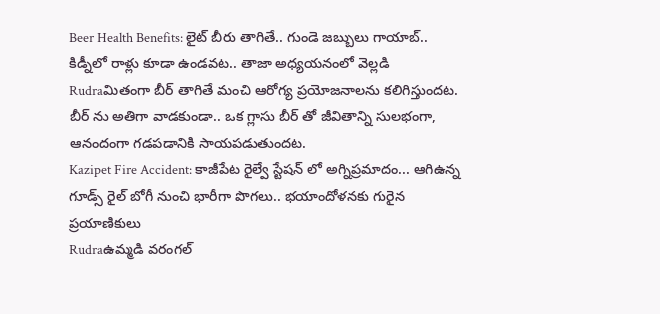Beer Health Benefits: లైట్ బీరు తాగితే.. గుండె జబ్బులు గాయాబ్.. కిడ్నీలో రాళ్లు కూడా ఉండవట.. తాజా అధ్యయనంలో వెల్లడి
Rudraమితంగా బీర్ తాగితే మంచి ఆరోగ్య ప్రయోజనాలను కలిగిస్తుందట. బీర్ ను అతిగా వాడకుండా.. ఒక గ్లాసు బీర్ తో జీవితాన్ని సులభంగా, ఆనందంగా గడపడానికి సాయపడుతుందట.
Kazipet Fire Accident: కాజీపేట రైల్వే స్టేషన్‌ లో అగ్నిప్రమాదం... ఆగిఉన్న గూడ్స్ రైల్ బోగీ నుంచి భారీగా పొగలు.. భయాందోళనకు గురైన ప్రయాణికులు
Rudraఉమ్మడి వరంగల్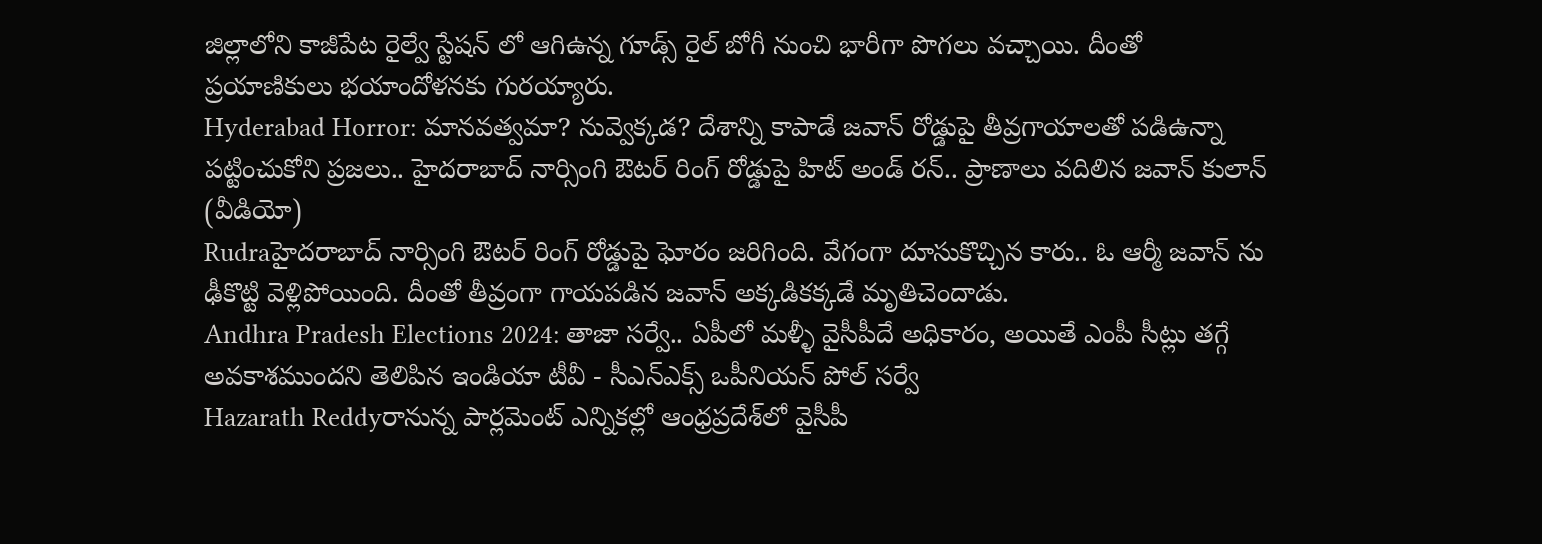జిల్లాలోని కాజీపేట రైల్వే స్టేషన్‌ లో ఆగిఉన్న గూడ్స్ రైల్ బోగీ నుంచి భారీగా పొగలు వచ్చాయి. దీంతో ప్రయాణికులు భయాందోళనకు గురయ్యారు.
Hyderabad Horror: మానవత్వమా? నువ్వెక్కడ? దేశాన్ని కాపాడే జవాన్ రోడ్డుపై తీవ్రగాయాలతో పడిఉన్నా పట్టించుకోని ప్రజలు.. హైదరాబాద్ నార్సింగి ఔటర్‌ రింగ్‌ రోడ్డుపై హిట్‌ అండ్‌ రన్‌.. ప్రాణాలు వదిలిన జవాన్ కులాన్‌ (వీడియో)
Rudraహైదరాబాద్ నార్సింగి ఔటర్‌ రింగ్‌ రోడ్డుపై ఘోరం జరిగింది. వేగంగా దూసుకొచ్చిన కారు.. ఓ ఆర్మీ జవాన్‌ ను ఢీకొట్టి వెళ్లిపోయింది. దీంతో తీవ్రంగా గాయపడిన జవాన్‌ అక్కడికక్కడే మృతిచెందాడు.
Andhra Pradesh Elections 2024: తాజా సర్వే.. ఏపీలో మళ్ళీ వైసీపీదే అధికారం, అయితే ఎంపీ సీట్లు తగ్గే అవకాశముందని తెలిపిన ఇండియా టీవీ - సీఎన్ఎక్స్ ఒపీనియన్ పోల్ సర్వే
Hazarath Reddyరానున్న పార్లమెంట్ ఎన్నికల్లో ఆంధ్రప్రదేశ్‌లో వైసీపీ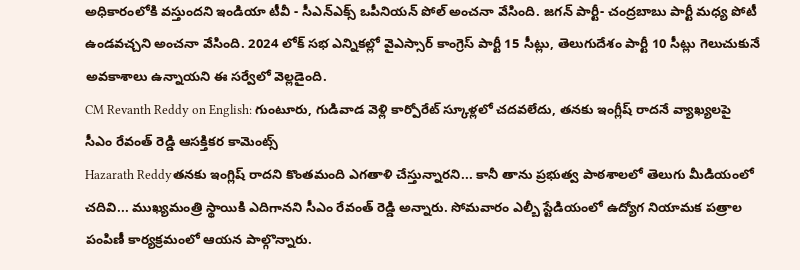అధికారంలోకి వస్తుందని ఇండియా టీవీ - సీఎన్ఎక్స్ ఒపీనియన్ పోల్ అంచనా వేసింది. జగన్ పార్టీ- చంద్రబాబు పార్టీ మధ్య పోటీ ఉండవచ్చని అంచనా వేసింది. 2024 లోక్ సభ ఎన్నికల్లో వైఎస్సార్ కాంగ్రెస్ పార్టీ 15 సీట్లు, తెలుగుదేశం పార్టీ 10 సీట్లు గెలుచుకునే అవకాశాలు ఉన్నాయని ఈ సర్వేలో వెల్లడైంది.
CM Revanth Reddy on English: గుంటూరు, గుడివాడ వెళ్లి కార్పోరేట్ స్కూళ్లలో చదవలేదు, తనకు ఇంగ్లీష్ రాదనే వ్యాఖ్యలపై సీఎం రేవంత్ రెడ్డి ఆసక్తికర కామెంట్స్
Hazarath Reddyతనకు ఇంగ్లిష్ రాదని కొంతమంది ఎగతాళి చేస్తున్నారని... కానీ తాను ప్రభుత్వ పాఠశాలలో తెలుగు మీడియంలో చదివి... ముఖ్యమంత్రి స్థాయికి ఎదిగానని సీఎం రేవంత్ రెడ్డి అన్నారు. సోమవారం ఎల్బీ స్టేడియంలో ఉద్యోగ నియామక పత్రాల పంపిణీ కార్యక్రమంలో ఆయన పాల్గొన్నారు.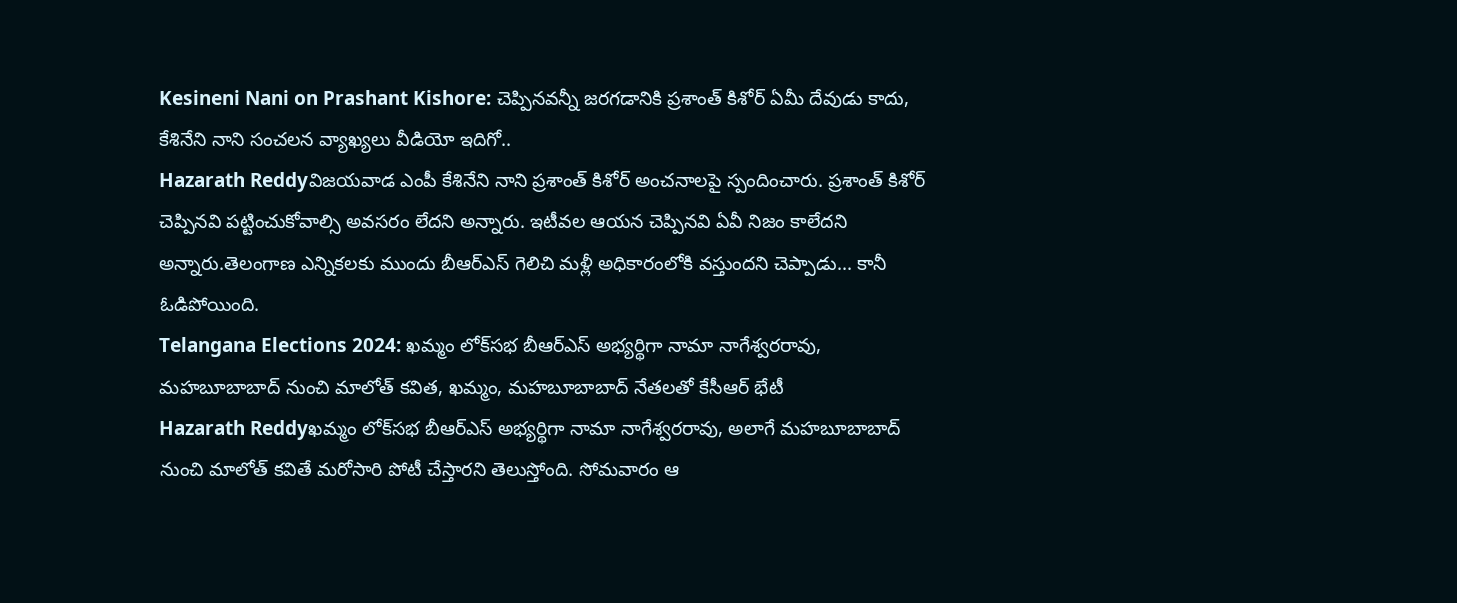Kesineni Nani on Prashant Kishore: చెప్పినవన్నీ జరగడానికి ప్రశాంత్ కిశోర్ ఏమీ దేవుడు కాదు, కేశినేని నాని సంచలన వ్యాఖ్యలు వీడియో ఇదిగో..
Hazarath Reddyవిజయవాడ ఎంపీ కేశినేని నాని ప్రశాంత్ కిశోర్ అంచనాలపై స్పందించారు. ప్రశాంత్ కిశోర్ చెప్పినవి పట్టించుకోవాల్సి అవసరం లేదని అన్నారు. ఇటీవల ఆయన చెప్పినవి ఏవీ నిజం కాలేదని అన్నారు.తెలంగాణ ఎన్నికలకు ముందు బీఆర్ఎస్ గెలిచి మళ్లీ అధికారంలోకి వస్తుందని చెప్పాడు... కానీ ఓడిపోయింది.
Telangana Elections 2024: ఖమ్మం లోక్‌సభ బీఆర్‌ఎస్‌ అభ్యర్థిగా నామా నాగేశ్వరరావు, మహబూబాబాద్‌ నుంచి మాలోత్‌ కవిత, ఖమ్మం, మహబూబాబాద్‌ నేతలతో కేసీఆర్‌ భేటీ
Hazarath Reddyఖమ్మం లోక్‌సభ బీఆర్‌ఎస్‌ అభ్యర్థిగా నామా నాగేశ్వరరావు, అలాగే మహబూబాబాద్‌ నుంచి మాలోత్‌ కవితే మరోసారి పోటీ చేస్తారని తెలుస్తోంది. సోమవారం ఆ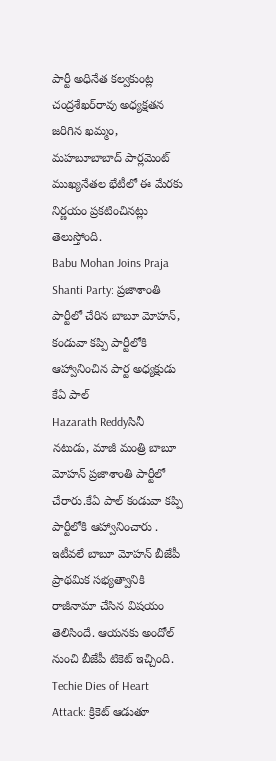పార్టీ అధినేత కల్వకుంట్ల చంద్రశేఖర్‌రావు అధ్యక్షతన జరిగిన ఖమ్మం, మహబూబాబాద్‌ పార్లమెంట్‌ ముఖ్యనేతల భేటీలో ఈ మేరకు నిర్ణయం ప్రకటించినట్లు తెలుస్తోంది.
Babu Mohan Joins Praja Shanti Party: ప్రజాశాంతి పార్టీలో చేరిన బాబూ మోహన్, కండువా కప్పి పార్టీలోకి ఆహ్వానించిన పార్ట అధ్యక్షుడు కేఏ పాల్
Hazarath Reddyసినీ నటుడు, మాజీ మంత్రి బాబూ మోహన్ ప్రజాశాంతి పార్టీలో చేరారు.కేఏ పాల్ కండువా కప్పి పార్టీలోకి ఆహ్వానించారు . ఇటీవలే బాబూ మోహన్ బీజేపీ ప్రాథమిక సభ్యత్వానికి రాజీనామా చేసిన విషయం తెలిసిందే. ఆయనకు అందోల్ నుంచి బీజేపీ టికెట్ ఇచ్చింది.
Techie Dies of Heart Attack: క్రికెట్ ఆడుతూ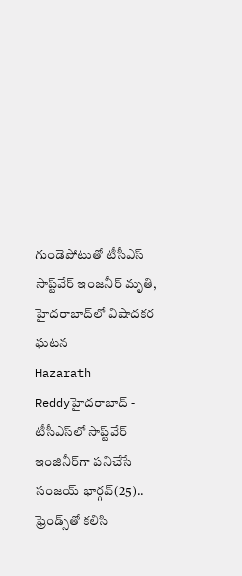గుండెపోటుతో టీసీఎస్ సాప్ట్‌వేర్ ఇంజనీర్ మృతి, హైదరాబాద్‌లో విషాదకర ఘటన
Hazarath Reddyహైదరాబాద్ - టీసీఎస్‌లో సాప్ట్‌వేర్ ఇంజినీర్‌గా పనిచేసే సంజయ్ భార్గవ్(25).. ఫ్రెండ్స్‌తో కలిసి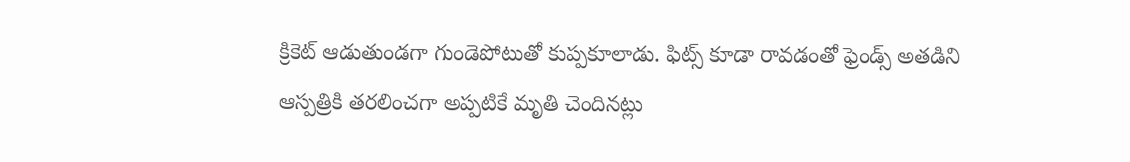క్రికెట్ ఆడుతుండగా గుండెపోటుతో కుప్పకూలాడు. ఫిట్స్ కూడా రావడంతో ఫ్రెండ్స్ అతడిని ఆస్పత్రికి తరలించగా అప్పటికే మృతి చెందినట్లు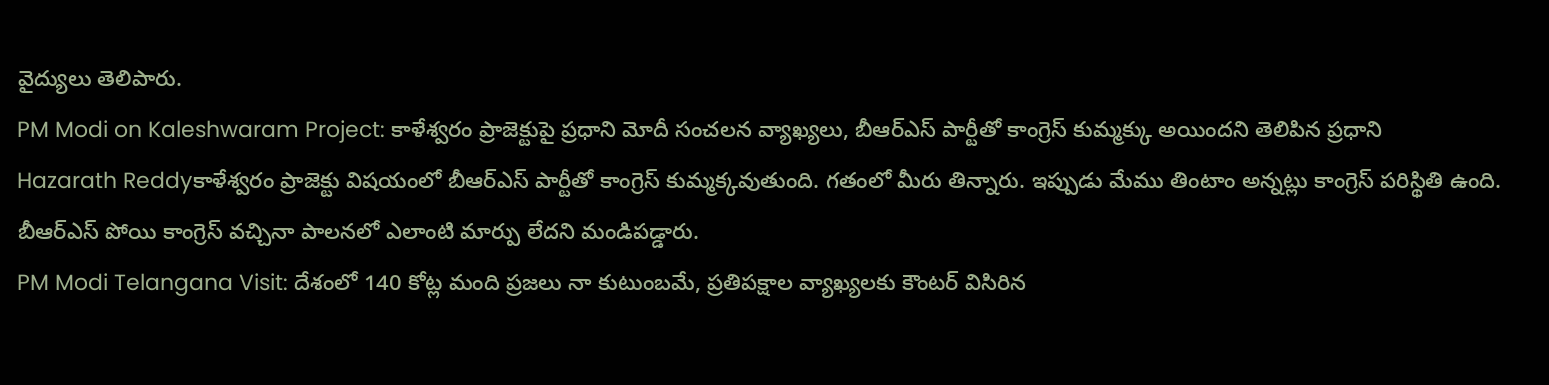వైద్యులు తెలిపారు.
PM Modi on Kaleshwaram Project: కాళేశ్వరం ప్రాజెక్టుపై ప్రధాని మోదీ సంచలన వ్యాఖ్యలు, బీఆర్ఎస్ పార్టీతో కాంగ్రెస్ కుమ్మక్కు అయిందని తెలిపిన ప్రధాని
Hazarath Reddyకాళేశ్వరం ప్రాజెక్టు విషయంలో బీఆర్ఎస్ పార్టీతో కాంగ్రెస్ కుమ్మక్కవుతుంది. గతంలో మీరు తిన్నారు. ఇప్పుడు మేము తింటాం అన్నట్లు కాంగ్రెస్ పరిస్థితి ఉంది. బీఆర్ఎస్ పోయి కాంగ్రెస్ వచ్చినా పాలనలో ఎలాంటి మార్పు లేదని మండిపడ్డారు.
PM Modi Telangana Visit: దేశంలో 140 కోట్ల మంది ప్రజలు నా కుటుంబమే, ప్రతిపక్షాల వ్యాఖ్యలకు కౌంటర్ విసిరిన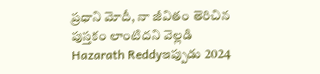ప్రధాని మోదీ, నా జీవితం తెరిచిన పుస్తకం లాంటిదని వెల్లడి
Hazarath Reddyఇప్పుడు 2024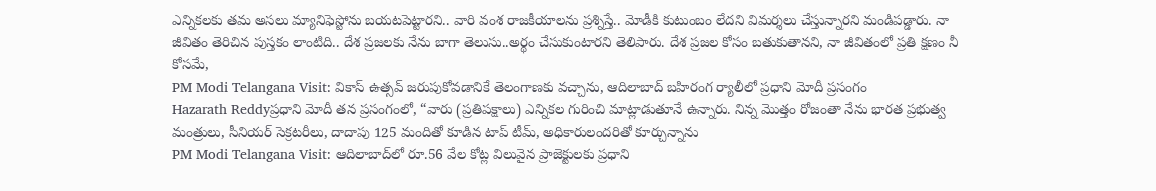ఎన్నికలకు తమ అసలు మ్యానిఫెస్టోను బయటపెట్టారని.. వారి వంశ రాజకీయాలను ప్రశ్నిస్తే.. మోడీకి కుటుంబం లేదని విమర్శలు చేస్తున్నారని మండిపడ్డారు. నా జీవితం తెరిచిన పుస్తకం లాంటిది.. దేశ ప్రజలకు నేను బాగా తెలుసు..అర్థం చేసుకుంటారని తెలిపారు. దేశ ప్రజల కోసం బతుకుతానని, నా జీవితంలో ప్రతి క్షణం నీ కోసమే,
PM Modi Telangana Visit: వికాస్ ఉత్సవ్ జరుపుకోవడానికే తెలంగాణకు వచ్చాను, ఆదిలాబాద్‌ బహిరంగ ర్యాలీలో ప్రధాని మోదీ ప్రసంగం
Hazarath Reddyప్రధాని మోదీ తన ప్రసంగంలో, “వారు (ప్రతిపక్షాలు) ఎన్నికల గురించి మాట్లాడుతూనే ఉన్నారు. నిన్న మొత్తం రోజంతా నేను భారత ప్రభుత్వ మంత్రులు, సీనియర్ సెక్రటరీలు, దాదాపు 125 మందితో కూడిన టాప్ టీమ్, అధికారులందరితో కూర్చున్నాను
PM Modi Telangana Visit: ఆదిలాబాద్‌లో రూ.56 వేల కోట్ల విలువైన ప్రాజెక్టులకు ప్రధాని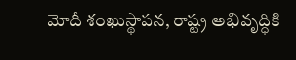మోదీ శంఖుస్థాపన, రాష్ట్ర అభివృద్ధికి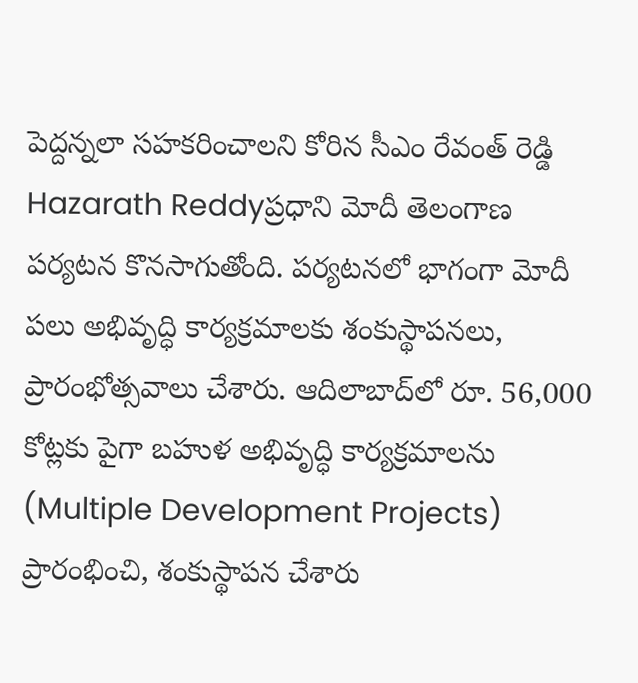పెద్దన్నలా సహకరించాలని కోరిన సీఎం రేవంత్ రెడ్డి
Hazarath Reddyప్రధాని మోదీ తెలంగాణ పర్యటన కొనసాగుతోంది. పర్యటనలో భాగంగా మోదీ పలు అభివృద్ధి కార్యక్రమాలకు శంకుస్థాపనలు, ప్రారంభోత్సవాలు చేశారు. ఆదిలాబాద్‌లో రూ. 56,000 కోట్లకు పైగా బహుళ అభివృద్ధి కార్యక్రమాలను (Multiple Development Projects) ప్రారంభించి, శంకుస్థాపన చేశారు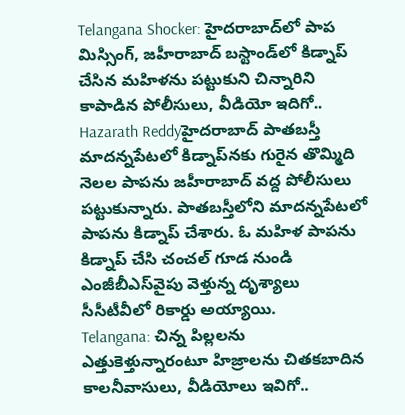Telangana Shocker: హైదరాబాద్‌లో పాప మిస్సింగ్, జహీరాబాద్ బస్టాండ్‌లో కిడ్నాప్ చేసిన మహిళను పట్టుకుని చిన్నారిని కాపాడిన పోలీసులు, వీడియో ఇదిగో..
Hazarath Reddyహైదరాబాద్ పాతబస్తీ మాదన్నపేటలో కిడ్నాప్‌నకు గురైన తొమ్మిది నెలల పాపను జహీరాబాద్ వద్ద పోలీసులు పట్టుకున్నారు. పాతబస్తీలోని మాదన్నపేటలో పాపను కిడ్నాప్‌ చేశారు. ఓ మహిళ పాపను కిడ్నాప్‌ చేసి చంచల్ గూడ నుండి ఎంజీబీఎస్‌వైపు వెళ్తున్న దృశ్యాలు సీసీటీవీలో రికార్డు అయ్యాయి.
Telangana: చిన్న పిల్లలను ఎత్తుకెళ్తున్నారంటూ హిజ్రాలను చితకబాదిన కాలనీవాసులు, వీడియోలు ఇవిగో..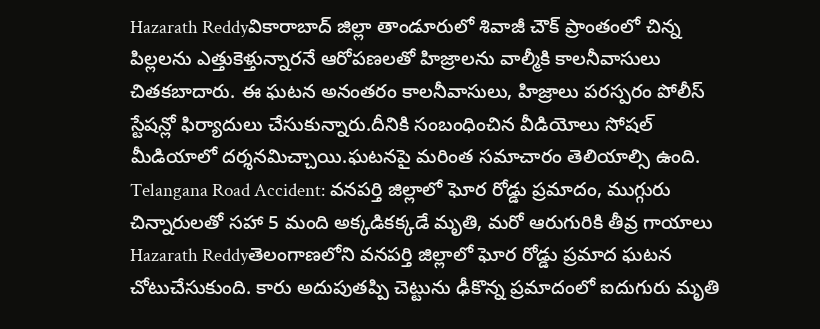Hazarath Reddyవికారాబాద్ జిల్లా తాండూరులో శివాజీ చౌక్ ప్రాంతంలో చిన్న పిల్లలను ఎత్తుకెళ్తున్నారనే ఆరోపణలతో హిజ్రాలను వాల్మీకి కాలనీవాసులు చితకబాదారు. ఈ ఘటన అనంతరం కాలనీవాసులు, హిజ్రాలు పరస్పరం పోలీస్ స్టేషన్లో ఫిర్యాదులు చేసుకున్నారు.దీనికి సంబంధించిన వీడియోలు సోషల్ మీడియాలో దర్శనమిచ్చాయి.ఘటనపై మరింత సమాచారం తెలియాల్సి ఉంది.
Telangana Road Accident: వనపర్తి జిల్లాలో ఘోర రోడ్డు ప్రమాదం, ముగ్గురు చిన్నారులతో సహా 5 మంది అక్కడికక్కడే మృతి, మరో ఆరుగురికి తీవ్ర గాయాలు
Hazarath Reddyతెలంగాణలోని వనపర్తి జిల్లాలో ఘోర రోడ్డు ప్రమాద ఘటన చోటుచేసుకుంది. కారు అదుపుతప్పి చెట్టును ఢీకొన్న ప్రమాదంలో ఐదుగురు మృతి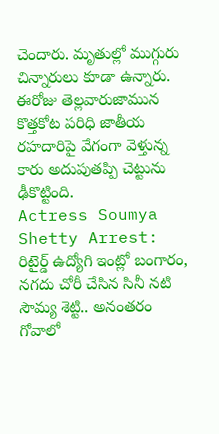చెందారు. మృతుల్లో ముగ్గురు చిన్నారులు కూడా ఉన్నారు. ఈరోజు తెల్లవారుజామున కొత్తకోట పరిధి జాతీయ రహదారిపై వేగంగా వెళ్తున్న కారు అదుపుతప్పి చెట్టును ఢీకొట్టింది.
Actress Soumya Shetty Arrest: రిటైర్డ్ ఉద్యోగి ఇంట్లో బంగారం, నగదు చోరీ చేసిన సినీ నటి సౌమ్య శెట్టి.. అనంతరం గోవాలో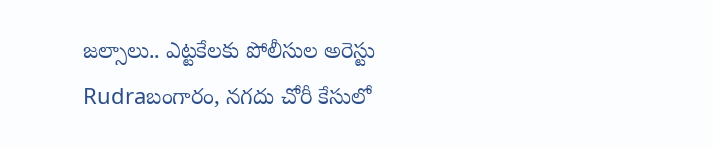జల్సాలు.. ఎట్టకేలకు పోలీసుల అరెస్టు
Rudraబంగారం, నగదు చోరీ కేసులో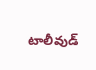టాలీవుడ్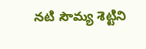నటి సౌమ్య శెట్టిని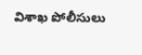విశాఖ పోలీసులు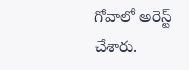గోవాలో అరెస్ట్ చేశారు.